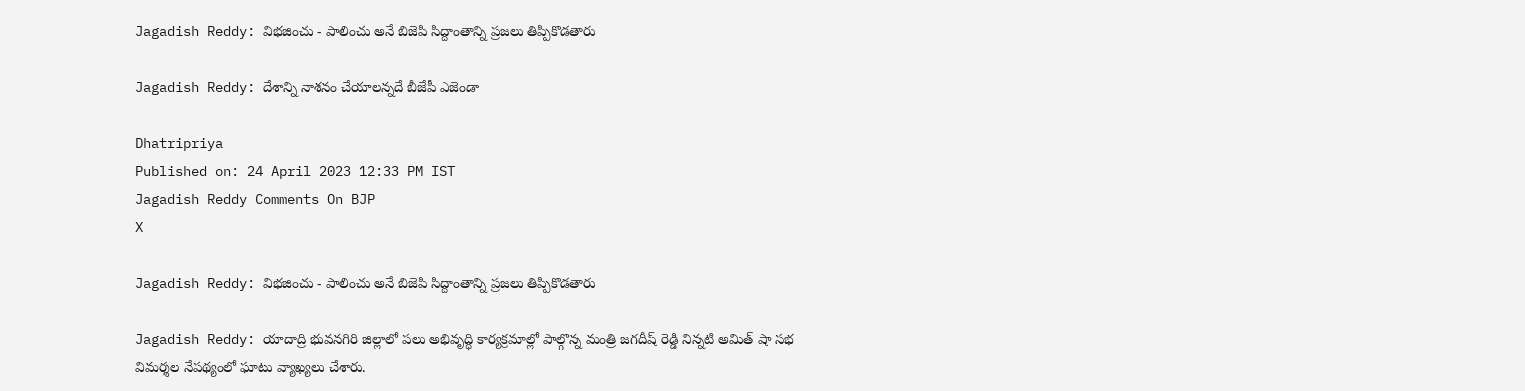Jagadish Reddy: విభజించు - పాలించు అనే బిజెపి సిద్దాంతాన్ని ప్రజలు తిప్పికొడతారు

Jagadish Reddy: దేశాన్ని నాశనం చేయాలన్నదే బీజేపీ ఎజెండా

Dhatripriya
Published on: 24 April 2023 12:33 PM IST
Jagadish Reddy Comments On BJP
X

Jagadish Reddy: విభజించు - పాలించు అనే బిజెపి సిద్దాంతాన్ని ప్రజలు తిప్పికొడతారు

Jagadish Reddy: యాదాద్రి భువనగిరి జిల్లాలో పలు అభివృద్ధి కార్యక్రమాల్లో పాల్గొన్న మంత్రి జగదీష్ రెడ్డి నిన్నటి అమిత్ షా సభ విమర్శల నేపథ్యంలో ఘాటు వ్యాఖ్యలు చేశారు.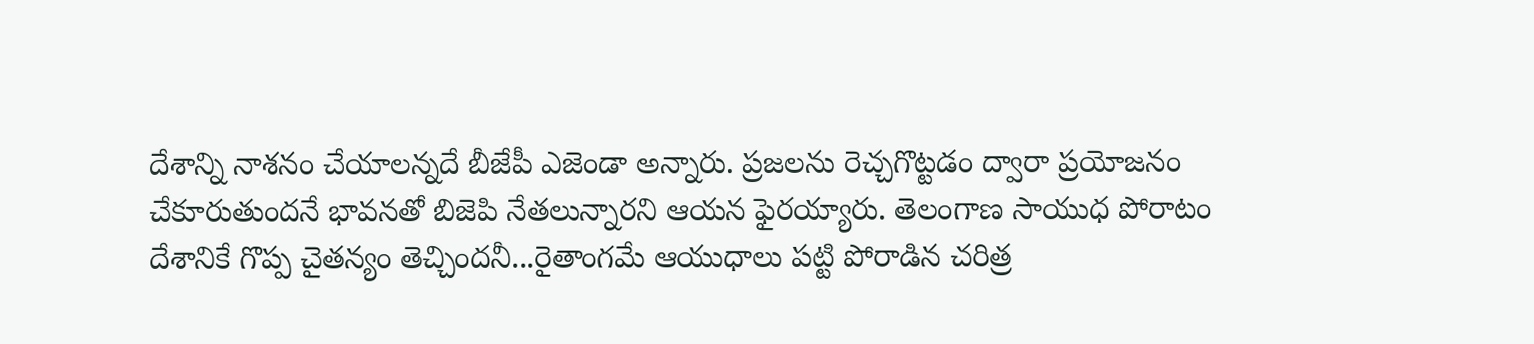దేశాన్ని నాశనం చేయాలన్నదే బీజేపీ ఎజెండా అన్నారు. ప్రజలను రెచ్చగొట్టడం ద్వారా ప్రయోజనం చేకూరుతుందనే భావనతో బిజెపి నేతలున్నారని ఆయన ఫైరయ్యారు. తెలంగాణ సాయుధ పోరాటం దేశానికే గొప్ప చైతన్యం తెచ్చిందనీ...రైతాంగమే ఆయుధాలు పట్టి పోరాడిన చరిత్ర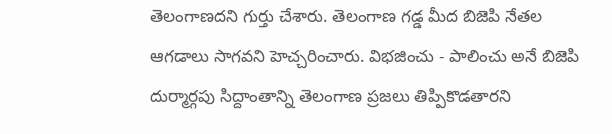తెలంగాణదని గుర్తు చేశారు. తెలంగాణ గడ్డ మీద బిజెపి నేతల ఆగడాలు సాగవని హెచ్చరించారు. విభజించు - పాలించు అనే బిజెపి దుర్మార్గపు సిద్దాంతాన్ని తెలంగాణ ప్రజలు తిప్పికొడతారని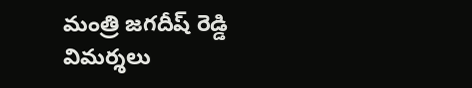మంత్రి జగదీష్ రెడ్డి విమర్శలు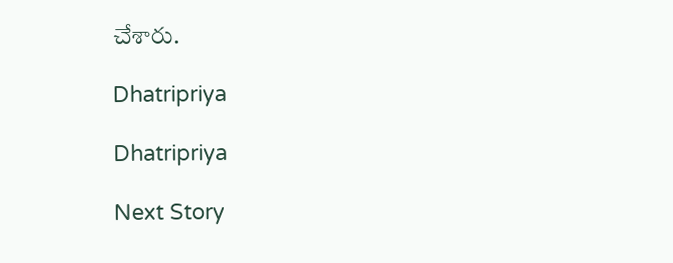చేశారు.

Dhatripriya

Dhatripriya

Next Story